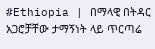#Ethiopia | በማላዊ በትዳር አጋሮቻቸው ታማኝነት ላይ ጥርጣሬ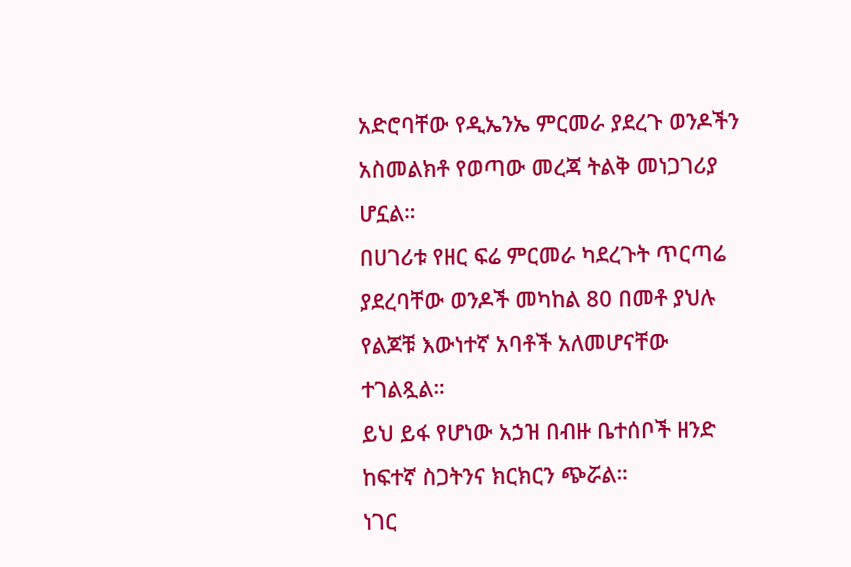አድሮባቸው የዲኤንኤ ምርመራ ያደረጉ ወንዶችን አስመልክቶ የወጣው መረጃ ትልቅ መነጋገሪያ ሆኗል።
በሀገሪቱ የዘር ፍሬ ምርመራ ካደረጉት ጥርጣሬ ያደረባቸው ወንዶች መካከል 80 በመቶ ያህሉ የልጆቹ እውነተኛ አባቶች አለመሆናቸው ተገልጿል።
ይህ ይፋ የሆነው አኃዝ በብዙ ቤተሰቦች ዘንድ ከፍተኛ ስጋትንና ክርክርን ጭሯል።
ነገር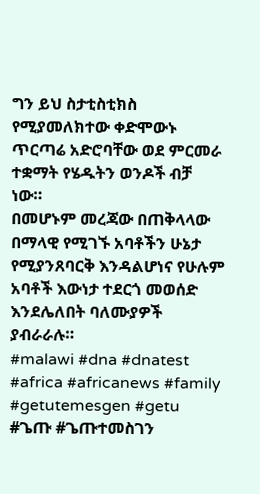ግን ይህ ስታቲስቲክስ የሚያመለክተው ቀድሞውኑ ጥርጣሬ አድሮባቸው ወደ ምርመራ ተቋማት የሄዱትን ወንዶች ብቻ ነው።
በመሆኑም መረጃው በጠቅላላው በማላዊ የሚገኙ አባቶችን ሁኔታ የሚያንጸባርቅ እንዳልሆነና የሁሉም አባቶች እውነታ ተደርጎ መወሰድ እንደሌለበት ባለሙያዎች ያብራራሉ።
#malawi #dna #dnatest #africa #africanews #family #getutemesgen #getu #ጌጡ #ጌጡተመስገን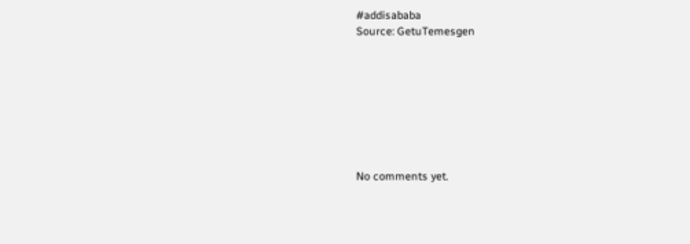#addisababa
Source: GetuTemesgen








No comments yet.